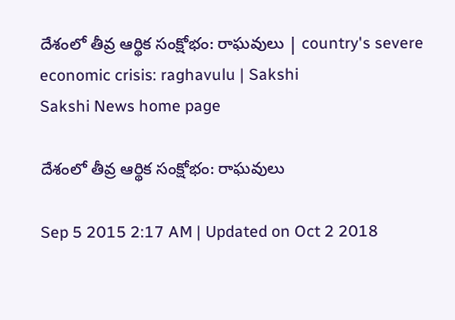దేశంలో తీవ్ర ఆర్థిక సంక్షోభం: రాఘవులు | country's severe economic crisis: raghavulu | Sakshi
Sakshi News home page

దేశంలో తీవ్ర ఆర్థిక సంక్షోభం: రాఘవులు

Sep 5 2015 2:17 AM | Updated on Oct 2 2018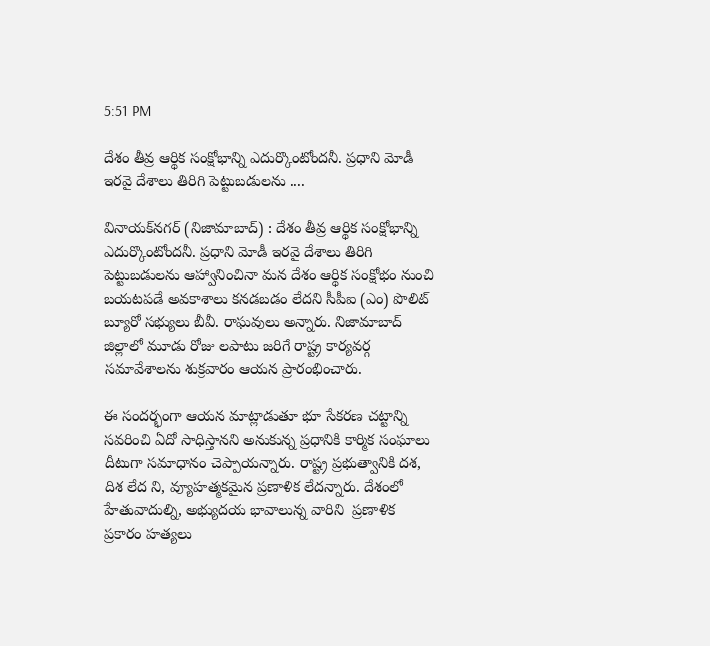5:51 PM

దేశం తీవ్ర ఆర్థిక సంక్షోభాన్ని ఎదుర్కొంటోందనీ. ప్రధాని మోడీ ఇరవై దేశాలు తిరిగి పెట్టుబడులను ....

వినాయక్‌నగర్ (నిజామాబాద్) : దేశం తీవ్ర ఆర్థిక సంక్షోభాన్ని ఎదుర్కొంటోందనీ. ప్రధాని మోడీ ఇరవై దేశాలు తిరిగి పెట్టుబడులను ఆహ్వానించినా మన దేశం ఆర్థిక సంక్షోభం నుంచి బయటపడే అవకాశాలు కనడబడం లేదని సీపీఐ (ఎం) పొలిట్ బ్యూరో సభ్యులు బీవీ. రాఘవులు అన్నారు. నిజామాబాద్ జిల్లాలో మూడు రోజు లపాటు జరిగే రాష్ట్ర కార్యవర్గ సమావేశాలను శుక్రవారం ఆయన ప్రారంభించారు.

ఈ సందర్భంగా ఆయన మాట్లాడుతూ భూ సేకరణ చట్టాన్ని సవరించి ఏదో సాధిస్తానని అనుకున్న ప్రధానికి కార్మిక సంఘాలు దీటుగా సమాధానం చెప్పాయన్నారు. రాష్ట్ర ప్రభుత్వానికి దశ, దిశ లేద ని, వ్యూహత్మకమైన ప్రణాళిక లేదన్నారు. దేశంలో హేతువాదుల్ని, అభ్యుదయ భావాలున్న వారిని  ప్రణాళిక ప్రకారం హత్యలు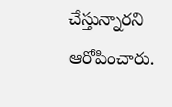చేస్తున్నారని ఆరోపించారు.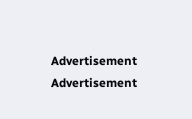Advertisement
Advertisement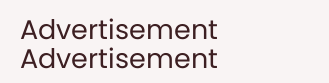Advertisement
Advertisement